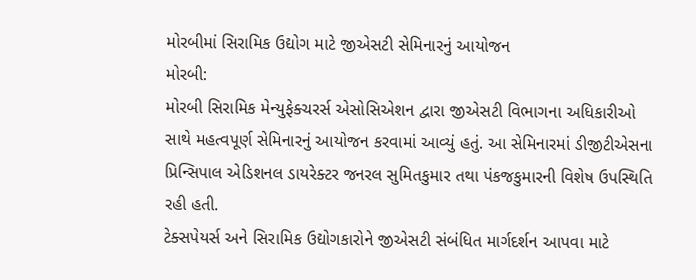મોરબીમાં સિરામિક ઉદ્યોગ માટે જીએસટી સેમિનારનું આયોજન
મોરબી:
મોરબી સિરામિક મેન્યુફેક્ચરર્સ એસોસિએશન દ્વારા જીએસટી વિભાગના અધિકારીઓ સાથે મહત્વપૂર્ણ સેમિનારનું આયોજન કરવામાં આવ્યું હતું. આ સેમિનારમાં ડીજીટીએસના પ્રિન્સિપાલ એડિશનલ ડાયરેક્ટર જનરલ સુમિતકુમાર તથા પંકજકુમારની વિશેષ ઉપસ્થિતિ રહી હતી.
ટેક્સપેયર્સ અને સિરામિક ઉદ્યોગકારોને જીએસટી સંબંધિત માર્ગદર્શન આપવા માટે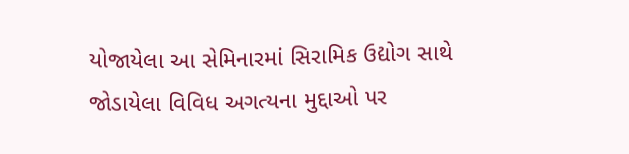યોજાયેલા આ સેમિનારમાં સિરામિક ઉદ્યોગ સાથે જોડાયેલા વિવિધ અગત્યના મુદ્દાઓ પર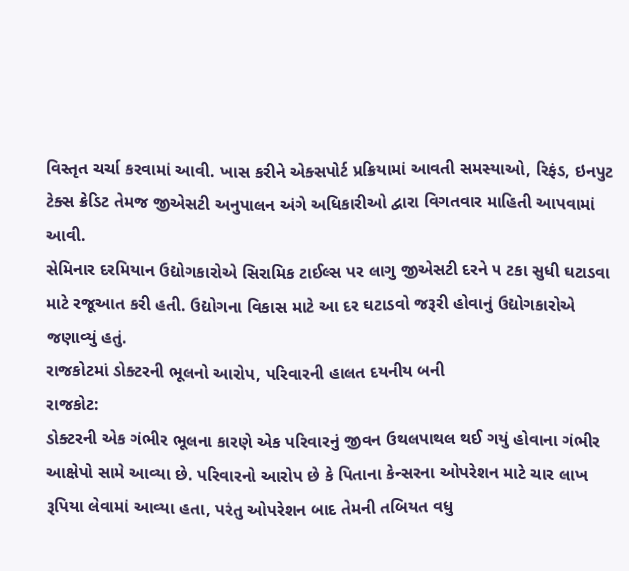વિસ્તૃત ચર્ચા કરવામાં આવી. ખાસ કરીને એક્સપોર્ટ પ્રક્રિયામાં આવતી સમસ્યાઓ, રિફંડ, ઇનપુટ ટેક્સ ક્રેડિટ તેમજ જીએસટી અનુપાલન અંગે અધિકારીઓ દ્વારા વિગતવાર માહિતી આપવામાં આવી.
સેમિનાર દરમિયાન ઉદ્યોગકારોએ સિરામિક ટાઈલ્સ પર લાગુ જીએસટી દરને ૫ ટકા સુધી ઘટાડવા માટે રજૂઆત કરી હતી. ઉદ્યોગના વિકાસ માટે આ દર ઘટાડવો જરૂરી હોવાનું ઉદ્યોગકારોએ જણાવ્યું હતું.
રાજકોટમાં ડોક્ટરની ભૂલનો આરોપ, પરિવારની હાલત દયનીય બની
રાજકોટ:
ડોક્ટરની એક ગંભીર ભૂલના કારણે એક પરિવારનું જીવન ઉથલપાથલ થઈ ગયું હોવાના ગંભીર આક્ષેપો સામે આવ્યા છે. પરિવારનો આરોપ છે કે પિતાના કેન્સરના ઓપરેશન માટે ચાર લાખ રૂપિયા લેવામાં આવ્યા હતા, પરંતુ ઓપરેશન બાદ તેમની તબિયત વધુ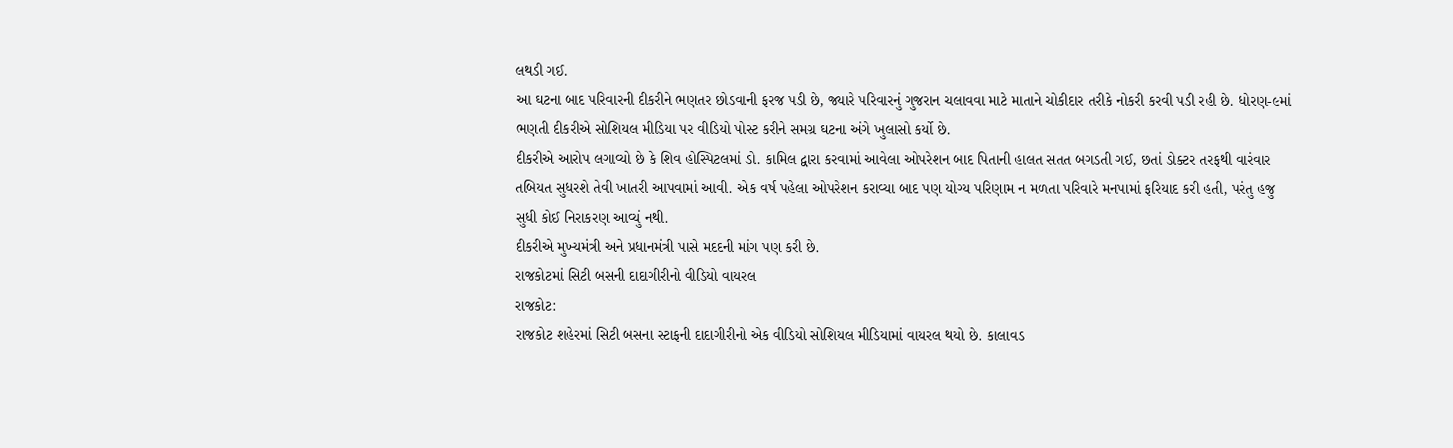લથડી ગઈ.
આ ઘટના બાદ પરિવારની દીકરીને ભણતર છોડવાની ફરજ પડી છે, જ્યારે પરિવારનું ગુજરાન ચલાવવા માટે માતાને ચોકીદાર તરીકે નોકરી કરવી પડી રહી છે. ધોરણ-૯માં ભણતી દીકરીએ સોશિયલ મીડિયા પર વીડિયો પોસ્ટ કરીને સમગ્ર ઘટના અંગે ખુલાસો કર્યો છે.
દીકરીએ આરોપ લગાવ્યો છે કે શિવ હોસ્પિટલમાં ડો. કામિલ દ્વારા કરવામાં આવેલા ઓપરેશન બાદ પિતાની હાલત સતત બગડતી ગઈ, છતાં ડોક્ટર તરફથી વારંવાર તબિયત સુધરશે તેવી ખાતરી આપવામાં આવી. એક વર્ષ પહેલા ઓપરેશન કરાવ્યા બાદ પણ યોગ્ય પરિણામ ન મળતા પરિવારે મનપામાં ફરિયાદ કરી હતી, પરંતુ હજુ સુધી કોઈ નિરાકરણ આવ્યું નથી.
દીકરીએ મુખ્યમંત્રી અને પ્રધાનમંત્રી પાસે મદદની માંગ પણ કરી છે.
રાજકોટમાં સિટી બસની દાદાગીરીનો વીડિયો વાયરલ
રાજકોટ:
રાજકોટ શહેરમાં સિટી બસના સ્ટાફની દાદાગીરીનો એક વીડિયો સોશિયલ મીડિયામાં વાયરલ થયો છે. કાલાવડ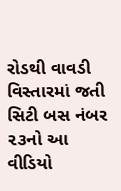રોડથી વાવડી વિસ્તારમાં જતી સિટી બસ નંબર ૨૩નો આ વીડિયો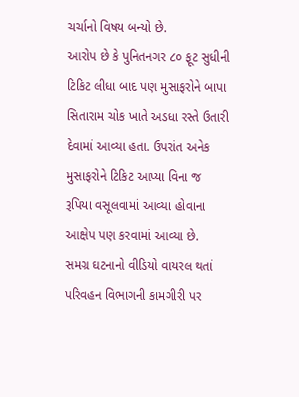ચર્ચાનો વિષય બન્યો છે.
આરોપ છે કે પુનિતનગર ૮૦ ફૂટ સુધીની ટિકિટ લીધા બાદ પણ મુસાફરોને બાપા સિતારામ ચોક ખાતે અડધા રસ્તે ઉતારી દેવામાં આવ્યા હતા. ઉપરાંત અનેક મુસાફરોને ટિકિટ આપ્યા વિના જ રૂપિયા વસૂલવામાં આવ્યા હોવાના આક્ષેપ પણ કરવામાં આવ્યા છે.
સમગ્ર ઘટનાનો વીડિયો વાયરલ થતાં પરિવહન વિભાગની કામગીરી પર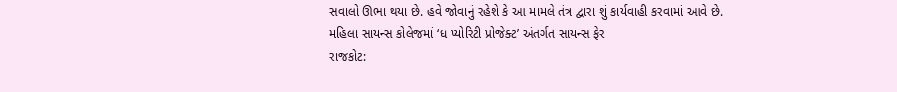સવાલો ઊભા થયા છે. હવે જોવાનું રહેશે કે આ મામલે તંત્ર દ્વારા શું કાર્યવાહી કરવામાં આવે છે.
મહિલા સાયન્સ કોલેજમાં ‘ધ પ્યોરિટી પ્રોજેક્ટ’ અંતર્ગત સાયન્સ ફેર
રાજકોટ: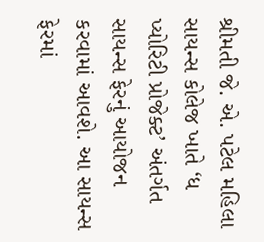શ્રીમતી જે. એ. પટેલ મહિલા સાયન્સ કોલેજ ખાતે ‘ધ પ્યોરિટી પ્રોજેક્ટ’ અંતર્ગત સાયન્સ ફેરનું આયોજન કરવામાં આવશે. આ સાયન્સ ફેરમાં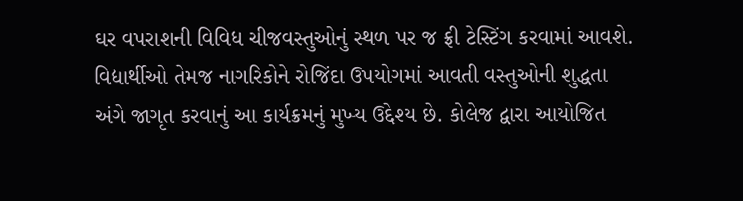ઘર વપરાશની વિવિધ ચીજવસ્તુઓનું સ્થળ પર જ ફ્રી ટેસ્ટિંગ કરવામાં આવશે.
વિદ્યાર્થીઓ તેમજ નાગરિકોને રોજિંદા ઉપયોગમાં આવતી વસ્તુઓની શુદ્ધતા અંગે જાગૃત કરવાનું આ કાર્યક્રમનું મુખ્ય ઉદ્દેશ્ય છે. કોલેજ દ્વારા આયોજિત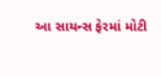આ સાયન્સ ફેરમાં મોટી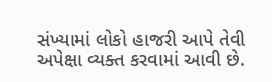સંખ્યામાં લોકો હાજરી આપે તેવી અપેક્ષા વ્યક્ત કરવામાં આવી છે.